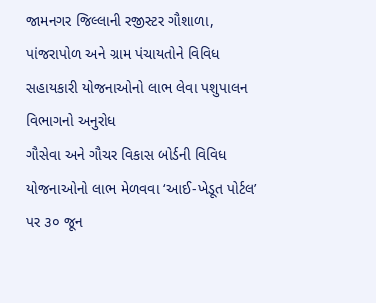જામનગર જિલ્લાની રજીસ્ટર ગૌશાળા, પાંજરાપોળ અને ગ્રામ પંચાયતોને વિવિધ સહાયકારી યોજનાઓનો લાભ લેવા પશુપાલન વિભાગનો અનુરોધ
ગૌસેવા અને ગૌચર વિકાસ બોર્ડની વિવિધ યોજનાઓનો લાભ મેળવવા ‘આઈ-ખેડૂત પોર્ટલ’ પર ૩૦ જૂન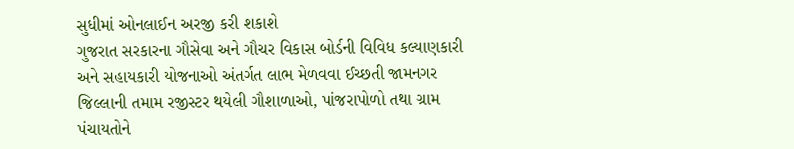સુધીમાં ઓનલાઈન અરજી કરી શકાશે
ગુજરાત સરકારના ગૌસેવા અને ગૌચર વિકાસ બોર્ડની વિવિધ કલ્યાણકારી અને સહાયકારી યોજનાઓ અંતર્ગત લાભ મેળવવા ઈચ્છતી જામનગર જિલ્લાની તમામ રજીસ્ટર થયેલી ગૌશાળાઓ, પાંજરાપોળો તથા ગ્રામ પંચાયતોને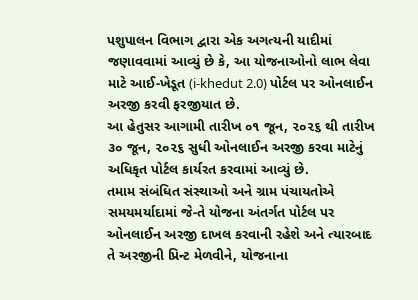પશુપાલન વિભાગ દ્વારા એક અગત્યની યાદીમાં જણાવવામાં આવ્યું છે કે, આ યોજનાઓનો લાભ લેવા માટે આઈ-ખેડૂત (i-khedut 2.0) પોર્ટલ પર ઓનલાઈન અરજી કરવી ફરજીયાત છે.
આ હેતુસર આગામી તારીખ ૦૧ જૂન, ૨૦૨૬ થી તારીખ ૩૦ જૂન, ૨૦૨૬ સુધી ઓનલાઈન અરજી કરવા માટેનું અધિકૃત પોર્ટલ કાર્યરત કરવામાં આવ્યું છે.
તમામ સંબંધિત સંસ્થાઓ અને ગ્રામ પંચાયતોએ સમયમર્યાદામાં જે-તે યોજના અંતર્ગત પોર્ટલ પર ઓનલાઈન અરજી દાખલ કરવાની રહેશે અને ત્યારબાદ તે અરજીની પ્રિન્ટ મેળવીને, યોજનાના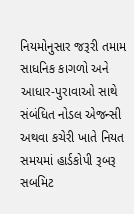નિયમોનુસાર જરૂરી તમામ સાધનિક કાગળો અને આધાર-પુરાવાઓ સાથે સંબંધિત નોડલ એજન્સી અથવા કચેરી ખાતે નિયત સમયમાં હાર્ડકોપી રૂબરૂ સબમિટ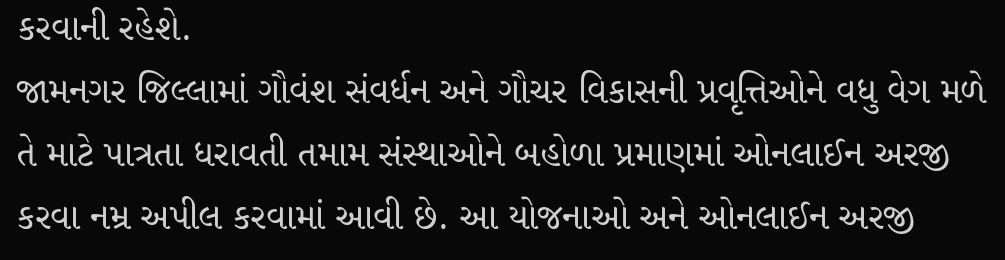કરવાની રહેશે.
જામનગર જિલ્લામાં ગૌવંશ સંવર્ધન અને ગૌચર વિકાસની પ્રવૃત્તિઓને વધુ વેગ મળે તે માટે પાત્રતા ધરાવતી તમામ સંસ્થાઓને બહોળા પ્રમાણમાં ઓનલાઈન અરજી કરવા નમ્ર અપીલ કરવામાં આવી છે. આ યોજનાઓ અને ઓનલાઈન અરજી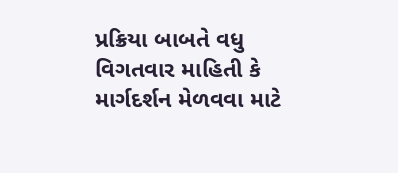પ્રક્રિયા બાબતે વધુ વિગતવાર માહિતી કે માર્ગદર્શન મેળવવા માટે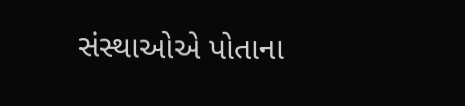સંસ્થાઓએ પોતાના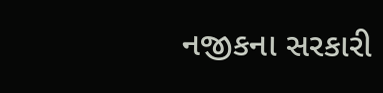નજીકના સરકારી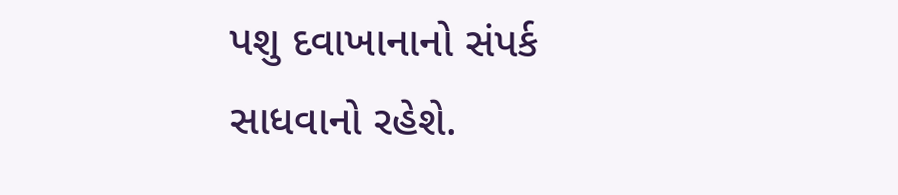પશુ દવાખાનાનો સંપર્ક સાધવાનો રહેશે.